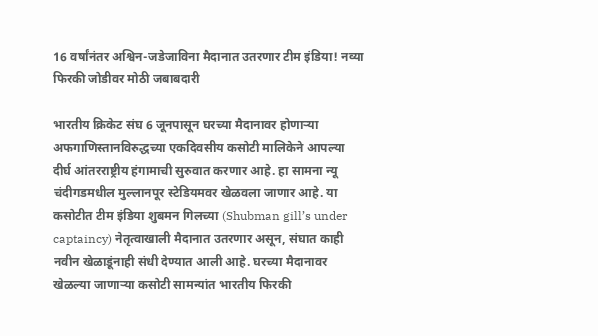16 वर्षांनंतर अश्विन-जडेजाविना मैदानात उतरणार टीम इंडिया! नव्या फिरकी जोडीवर मोठी जबाबदारी

भारतीय क्रिकेट संघ 6 जूनपासून घरच्या मैदानावर होणाऱ्या अफगाणिस्तानविरुद्धच्या एकदिवसीय कसोटी मालिकेने आपल्या दीर्घ आंतरराष्ट्रीय हंगामाची सुरुवात करणार आहे. हा सामना न्यू चंदीगडमधील मुल्लानपूर स्टेडियमवर खेळवला जाणार आहे. या कसोटीत टीम इंडिया शुबमन गिलच्या (Shubman gill’s under captaincy) नेतृत्वाखाली मैदानात उतरणार असून, संघात काही नवीन खेळाडूंनाही संधी देण्यात आली आहे. घरच्या मैदानावर खेळल्या जाणाऱ्या कसोटी सामन्यांत भारतीय फिरकी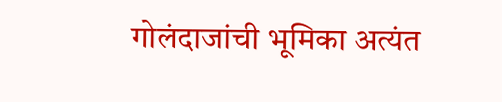गोलंदाजांची भूमिका अत्यंत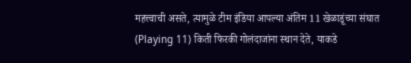महत्त्वाची असते, त्यामुळे टीम इंडिया आपल्या अंतिम 11 खेळाडूंच्या संघात (Playing 11) किती फिरकी गोलंदाजांना स्थान देते, याकडे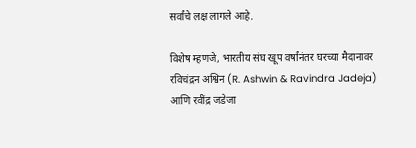सर्वांचे लक्ष लागले आहे.

विशेष म्हणजे, भारतीय संघ खूप वर्षांनंतर घरच्या मैदानावर रविचंद्रन अश्विन (R. Ashwin & Ravindra Jadeja) आणि रवींद्र जडेजा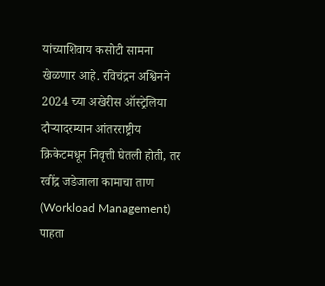यांच्याशिवाय कसोटी सामना खेळणार आहे. रविचंद्रन अश्विनने 2024 च्या अखेरीस ऑस्ट्रेलिया दौऱ्यादरम्यान आंतरराष्ट्रीय क्रिकेटमधून निवृत्ती घेतली होती, तर रवींद्र जडेजाला कामाचा ताण (Workload Management) पाहता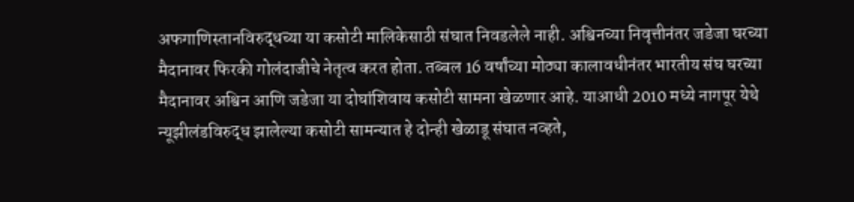अफगाणिस्तानविरुद्धच्या या कसोटी मालिकेसाठी संघात निवडलेले नाही. अश्विनच्या निवृत्तीनंतर जडेजा घरच्या मैदानावर फिरकी गोलंदाजीचे नेतृत्व करत होता. तब्बल 16 वर्षांच्या मोठ्या कालावधीनंतर भारतीय संघ घरच्या मैदानावर अश्विन आणि जडेजा या दोघांशिवाय कसोटी सामना खेळणार आहे. याआधी 2010 मध्ये नागपूर येथे न्यूझीलंडविरुद्ध झालेल्या कसोटी सामन्यात हे दोन्ही खेळाडू संघात नव्हते,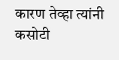कारण तेव्हा त्यांनी कसोटी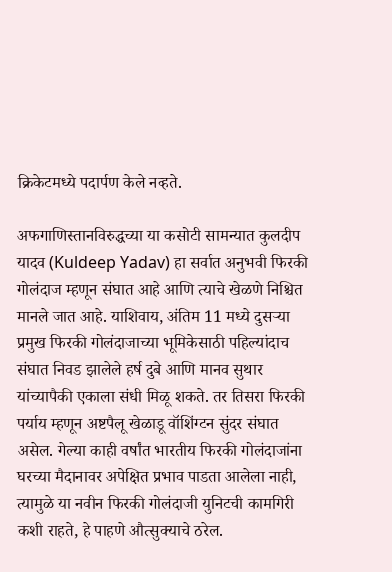क्रिकेटमध्ये पदार्पण केले नव्हते.

अफगाणिस्तानविरुद्धच्या या कसोटी सामन्यात कुलदीप यादव (Kuldeep Yadav) हा सर्वात अनुभवी फिरकी गोलंदाज म्हणून संघात आहे आणि त्याचे खेळणे निश्चित मानले जात आहे. याशिवाय, अंतिम 11 मध्ये दुसऱ्या प्रमुख फिरकी गोलंदाजाच्या भूमिकेसाठी पहिल्यांदाच संघात निवड झालेले हर्ष दुबे आणि मानव सुथार यांच्यापैकी एकाला संधी मिळू शकते. तर तिसरा फिरकी पर्याय म्हणून अष्टपैलू खेळाडू वॉशिंग्टन सुंदर संघात असेल. गेल्या काही वर्षांत भारतीय फिरकी गोलंदाजांना घरच्या मैदानावर अपेक्षित प्रभाव पाडता आलेला नाही, त्यामुळे या नवीन फिरकी गोलंदाजी युनिटची कामगिरी कशी राहते, हे पाहणे औत्सुक्याचे ठरेल.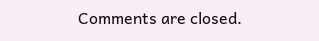Comments are closed.